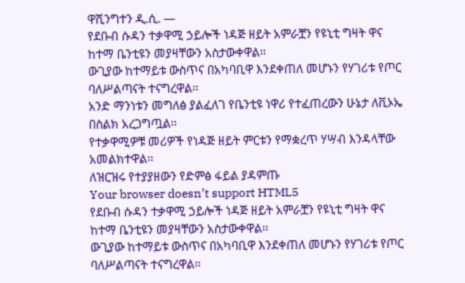ዋሺንግተን ዲ.ሲ. —
የደቡብ ሱዳን ተቃዋሚ ኃይሎች ነዳጅ ዘይት አምራቿን የዩኒቲ ግዛት ዋና ከተማ ቤንቲዩን መያዛቸውን አስታውቀዋል፡፡
ውጊያው ከተማይቱ ውስጥና በአካባቢዋ እንደቀጠለ መሆኑን የሃገሪቱ የጦር ባለሥልጣናት ተናግረዋል፡፡
አንድ ማንነቱን መግለፅ ያልፈለገ የቤንቲዩ ነዋሪ የተፈጠረውን ሁኔታ ለቪኦኤ በስልክ አረጋግጧል፡፡
የተቃዋሚዎቹ መሪዎች የነዳጅ ዘይት ምርቱን የማቋረጥ ሃሣብ እንዳላቸው አመልክተዋል፡፡
ለዝርዝሩ የተያያዘውን የድምፅ ፋይል ያዳምጡ
Your browser doesn’t support HTML5
የደቡብ ሱዳን ተቃዋሚ ኃይሎች ነዳጅ ዘይት አምራቿን የዩኒቲ ግዛት ዋና ከተማ ቤንቲዩን መያዛቸውን አስታውቀዋል፡፡
ውጊያው ከተማይቱ ውስጥና በአካባቢዋ እንደቀጠለ መሆኑን የሃገሪቱ የጦር ባለሥልጣናት ተናግረዋል፡፡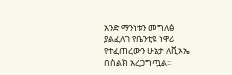አንድ ማንነቱን መግለፅ ያልፈለገ የቤንቲዩ ነዋሪ የተፈጠረውን ሁኔታ ለቪኦኤ በስልክ አረጋግጧል፡፡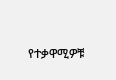የተቃዋሚዎቹ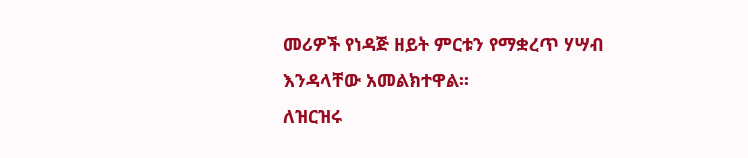መሪዎች የነዳጅ ዘይት ምርቱን የማቋረጥ ሃሣብ እንዳላቸው አመልክተዋል፡፡
ለዝርዝሩ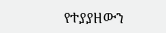የተያያዘውን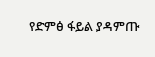የድምፅ ፋይል ያዳምጡ